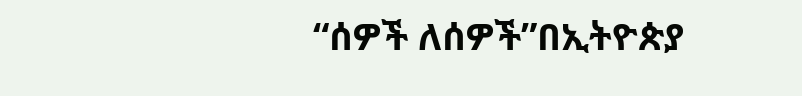“ሰዎች ለሰዎች”በኢትዮጵያ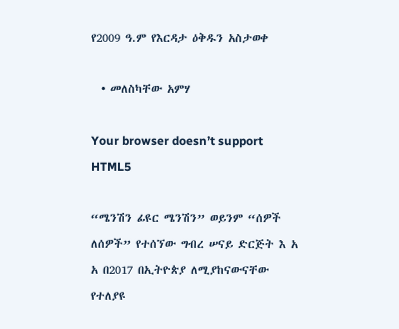የ2009 ዓ.ም የእርዳታ ዕቅዱን አስታወቀ

  • መለስካቸው አምሃ

Your browser doesn’t support HTML5

“ሜንሽን ፊዩር ሜንሽን” ወይንም “ሰዎች ለሰዎች” የተሰኘው ግብረ ሠናይ ድርጅት እ አ አ በ2017 በኢትዮጵያ ለሚያከናውናቸው የተለያዩ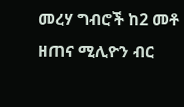መረሃ ግብሮች ከ2 መቶ ዘጠና ሚሊዮን ብር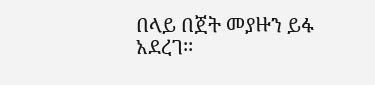በላይ በጀት መያዙን ይፋ አደረገ፡፡